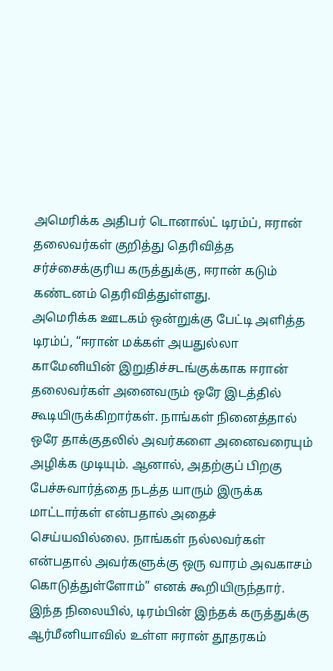அமெரிக்க அதிபர் டொனால்ட் டிரம்ப், ஈரான் தலைவர்கள் குறித்து தெரிவித்த சர்ச்சைக்குரிய கருத்துக்கு, ஈரான் கடும் கண்டனம் தெரிவித்துள்ளது.
அமெரிக்க ஊடகம் ஒன்றுக்கு பேட்டி அளித்த டிரம்ப், “ஈரான் மக்கள் அயதுல்லா காமேனியின் இறுதிச்சடங்குக்காக ஈரான் தலைவர்கள் அனைவரும் ஒரே இடத்தில் கூடியிருக்கிறார்கள். நாங்கள் நினைத்தால் ஒரே தாக்குதலில் அவர்களை அனைவரையும் அழிக்க முடியும். ஆனால், அதற்குப் பிறகு பேச்சுவார்த்தை நடத்த யாரும் இருக்க மாட்டார்கள் என்பதால் அதைச் செய்யவில்லை. நாங்கள் நல்லவர்கள் என்பதால் அவர்களுக்கு ஒரு வாரம் அவகாசம் கொடுத்துள்ளோம்” எனக் கூறியிருந்தார்.
இந்த நிலையில், டிரம்பின் இந்தக் கருத்துக்கு ஆர்மீனியாவில் உள்ள ஈரான் தூதரகம்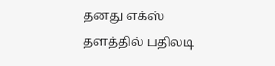தனது எக்ஸ் தளத்தில் பதிலடி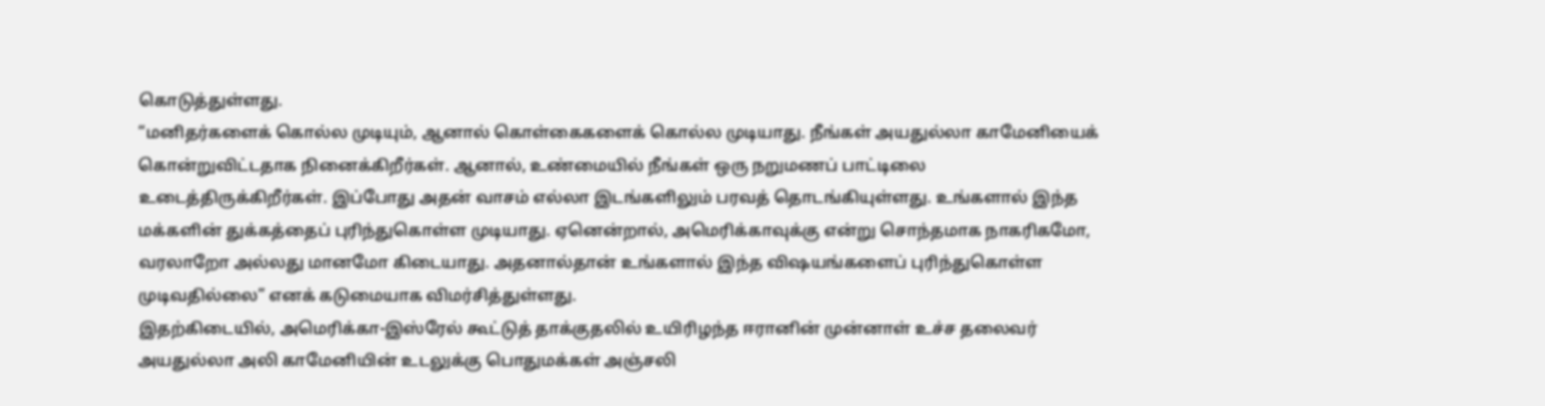கொடுத்துள்ளது.
“மனிதர்களைக் கொல்ல முடியும், ஆனால் கொள்கைகளைக் கொல்ல முடியாது. நீங்கள் அயதுல்லா காமேனியைக் கொன்றுவிட்டதாக நினைக்கிறீர்கள். ஆனால், உண்மையில் நீங்கள் ஒரு நறுமணப் பாட்டிலை உடைத்திருக்கிறீர்கள். இப்போது அதன் வாசம் எல்லா இடங்களிலும் பரவத் தொடங்கியுள்ளது. உங்களால் இந்த மக்களின் துக்கத்தைப் புரிந்துகொள்ள முடியாது. ஏனென்றால், அமெரிக்காவுக்கு என்று சொந்தமாக நாகரிகமோ, வரலாறோ அல்லது மானமோ கிடையாது. அதனால்தான் உங்களால் இந்த விஷயங்களைப் புரிந்துகொள்ள முடிவதில்லை” எனக் கடுமையாக விமர்சித்துள்ளது.
இதற்கிடையில், அமெரிக்கா-இஸ்ரேல் கூட்டுத் தாக்குதலில் உயிரிழந்த ஈரானின் முன்னாள் உச்ச தலைவர் அயதுல்லா அலி காமேனியின் உடலுக்கு பொதுமக்கள் அஞ்சலி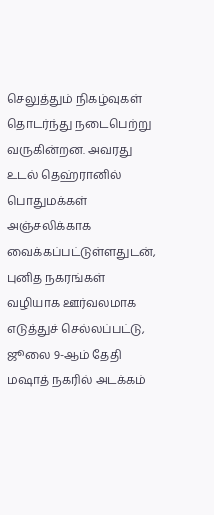செலுத்தும் நிகழ்வுகள் தொடர்ந்து நடைபெற்று வருகின்றன. அவரது உடல் தெஹ்ரானில் பொதுமக்கள் அஞ்சலிக்காக வைக்கப்பட்டுள்ளதுடன், புனித நகரங்கள் வழியாக ஊர்வலமாக எடுத்துச் செல்லப்பட்டு, ஜூலை 9-ஆம் தேதி மஷாத் நகரில் அடக்கம்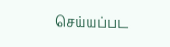செய்யப்பட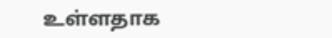உள்ளதாக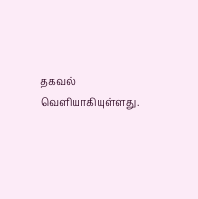தகவல் வெளியாகியுள்ளது.